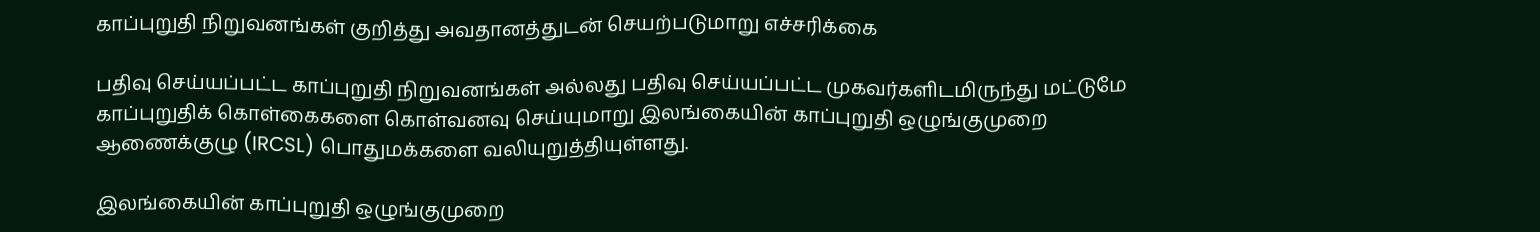காப்புறுதி நிறுவனங்கள் குறித்து அவதானத்துடன் செயற்படுமாறு எச்சரிக்கை

பதிவு செய்யப்பட்ட காப்புறுதி நிறுவனங்கள் அல்லது பதிவு செய்யப்பட்ட முகவர்களிடமிருந்து மட்டுமே காப்புறுதிக் கொள்கைகளை கொள்வனவு செய்யுமாறு இலங்கையின் காப்புறுதி ஒழுங்குமுறை ஆணைக்குழு (IRCSL) பொதுமக்களை வலியுறுத்தியுள்ளது.

இலங்கையின் காப்புறுதி ஒழுங்குமுறை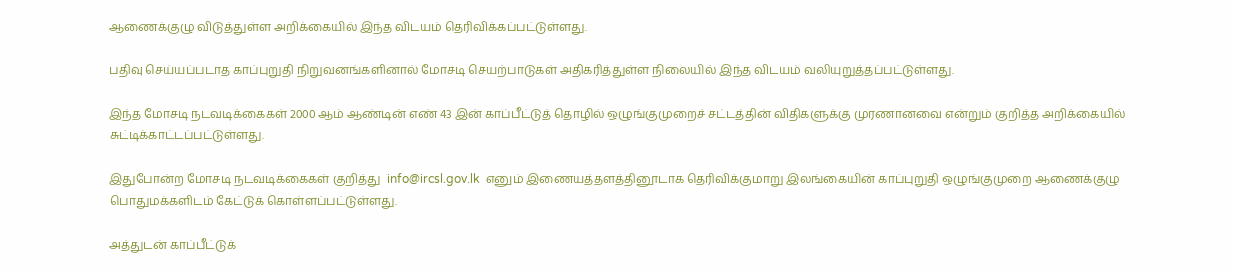ஆணைக்குழு விடுத்துள்ள அறிக்கையில் இந்த விடயம் தெரிவிக்கப்பட்டுள்ளது.

பதிவு செய்யப்படாத காப்புறுதி நிறுவனங்களினால் மோசடி செயற்பாடுகள் அதிகரித்துள்ள நிலையில் இந்த விடயம் வலியுறுத்தப்பட்டுள்ளது.

இந்த மோசடி நடவடிக்கைகள் 2000 ஆம் ஆண்டின் எண் 43 இன் காப்பீட்டுத் தொழில் ஒழுங்குமுறைச் சட்டத்தின் விதிகளுக்கு முரணானவை என்றும் குறித்த அறிக்கையில் சுட்டிக்காட்டப்பட்டுள்ளது.

இதுபோன்ற மோசடி நடவடிக்கைகள் குறித்து  info@ircsl.gov.lk  எனும் இணையத்தளத்தினூடாக தெரிவிக்குமாறு இலங்கையின் காப்புறுதி ஒழுங்குமுறை ஆணைக்குழு பொதுமக்களிடம் கேட்டுக் கொள்ளப்பட்டுள்ளது.

அத்துடன் காப்பீட்டுக்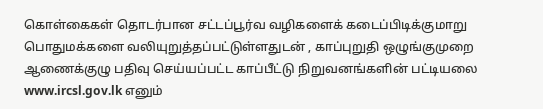கொள்கைகள் தொடர்பான சட்டப்பூர்வ வழிகளைக் கடைப்பிடிக்குமாறு பொதுமக்களை வலியுறுத்தப்பட்டுள்ளதுடன் , காப்புறுதி ஒழுங்குமுறை ஆணைக்குழு பதிவு செய்யப்பட்ட காப்பீட்டு நிறுவனங்களின் பட்டியலை www.ircsl.gov.lk எனும்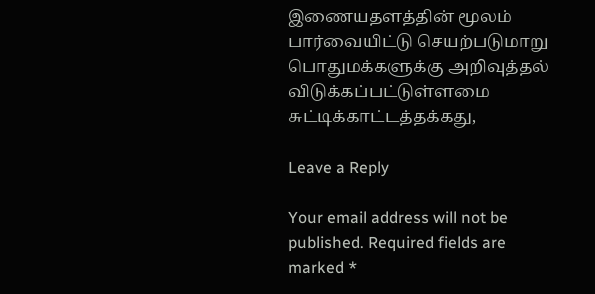இணையதளத்தின் மூலம் பார்வையிட்டு செயற்படுமாறு பொதுமக்களுக்கு அறிவுத்தல் விடுக்கப்பட்டுள்ளமை சுட்டிக்காட்டத்தக்கது,

Leave a Reply

Your email address will not be published. Required fields are marked *